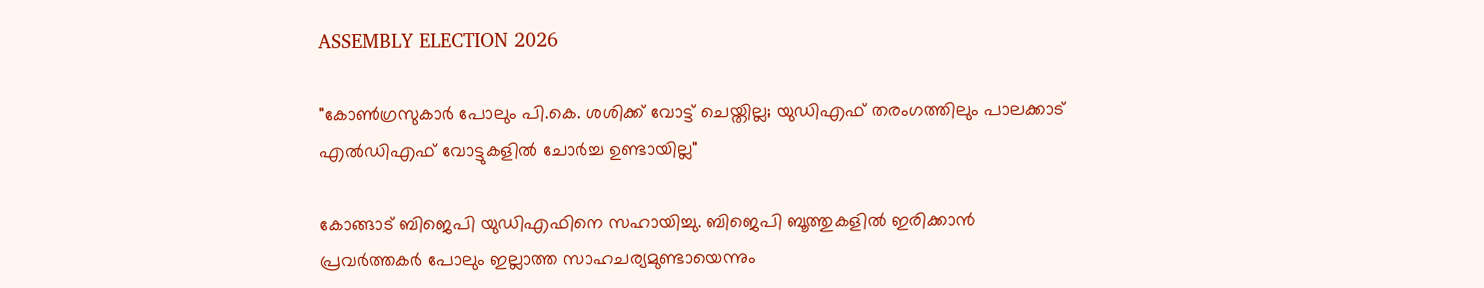ASSEMBLY ELECTION 2026

"കോണ്‍ഗ്രസുകാര്‍ പോലും പി.കെ. ശശിക്ക് വോട്ട് ചെയ്തില്ല; യുഡിഎഫ് തരംഗത്തിലും പാലക്കാട് എല്‍ഡിഎഫ് വോട്ടുകളില്‍ ചോര്‍ച്ച ഉണ്ടായില്ല"

കോങ്ങാട് ബിജെപി യുഡിഎഫിനെ സഹായിച്ചു. ബിജെപി ബൂത്തുകളില്‍ ഇരിക്കാന്‍ പ്രവര്‍ത്തകര്‍ പോലും ഇല്ലാത്ത സാഹചര്യമുണ്ടായെന്നും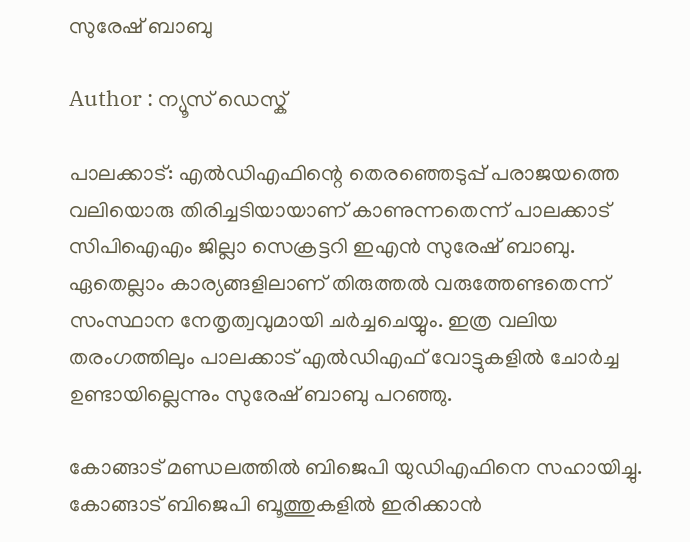സുരേഷ് ബാബു

Author : ന്യൂസ് ഡെസ്ക്

പാലക്കാട്: എല്‍ഡിഎഫിന്റെ തെരഞ്ഞെടുപ്പ് പരാജയത്തെ വലിയൊരു തിരിച്ചടിയായാണ് കാണുന്നതെന്ന് പാലക്കാട് സിപിഐഎം ജില്ലാ സെക്രട്ടറി ഇഎന്‍ സുരേഷ് ബാബു. ഏതെല്ലാം കാര്യങ്ങളിലാണ് തിരുത്തല്‍ വരുത്തേണ്ടതെന്ന് സംസ്ഥാന നേതൃത്വവുമായി ചര്‍ച്ചചെയ്യും. ഇത്ര വലിയ തരംഗത്തിലും പാലക്കാട് എല്‍ഡിഎഫ് വോട്ടുകളില്‍ ചോര്‍ച്ച ഉണ്ടായില്ലെന്നും സുരേഷ് ബാബു പറഞ്ഞു.

കോങ്ങാട് മണ്ഡലത്തില്‍ ബിജെപി യുഡിഎഫിനെ സഹായിച്ചു. കോങ്ങാട് ബിജെപി ബൂത്തുകളില്‍ ഇരിക്കാന്‍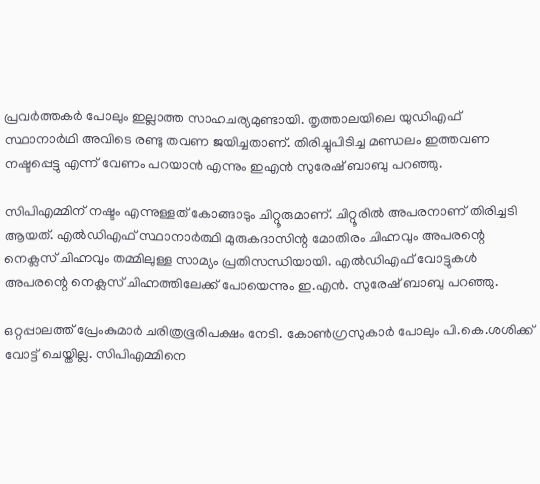പ്രവര്‍ത്തകര്‍ പോലും ഇല്ലാത്ത സാഹചര്യമുണ്ടായി. തൃത്താലയിലെ യുഡിഎഫ് സ്ഥാനാര്‍ഥി അവിടെ രണ്ടു തവണ ജയിച്ചതാണ്. തിരിച്ചുപിടിച്ച മണ്ഡലം ഇത്തവണ നഷ്ടപ്പെട്ടു എന്ന് വേണം പറയാന്‍ എന്നും ഇഎന്‍ സുരേഷ് ബാബു പറഞ്ഞു.

സിപിഎമ്മിന് നഷ്ടം എന്നുള്ളത് കോങ്ങാടും ചിറ്റൂരുമാണ്. ചിറ്റൂരില്‍ അപരനാണ് തിരിച്ചടി ആയത്. എല്‍ഡിഎഫ് സ്ഥാനാര്‍ത്ഥി മുരുകദാസിന്റ മോതിരം ചിഹ്നവും അപരന്റെ നെക്ലസ് ചിഹ്നവും തമ്മിലുള്ള സാമ്യം പ്രതിസന്ധിയായി. എല്‍ഡിഎഫ് വോട്ടുകള്‍ അപരന്റെ നെക്ലസ് ചിഹ്നത്തിലേക്ക് പോയെന്നും ഇ.എന്‍. സുരേഷ് ബാബു പറഞ്ഞു.

ഒറ്റപ്പാലത്ത് പ്രേംകുമാര്‍ ചരിത്രഭൂരിപക്ഷം നേടി. കോണ്‍ഗ്രസുകാര്‍ പോലും പി.കെ.ശശിക്ക് വോട്ട് ചെയ്തില്ല. സിപിഎമ്മിനെ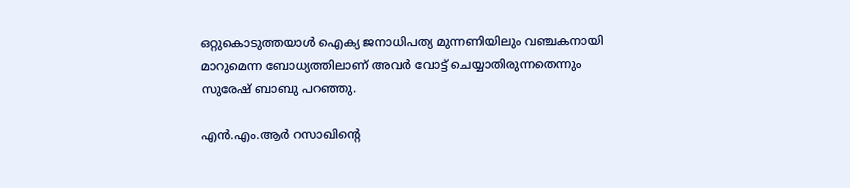ഒറ്റുകൊടുത്തയാള്‍ ഐക്യ ജനാധിപത്യ മുന്നണിയിലും വഞ്ചകനായി മാറുമെന്ന ബോധ്യത്തിലാണ് അവര്‍ വോട്ട് ചെയ്യാതിരുന്നതെന്നും സുരേഷ് ബാബു പറഞ്ഞു.

എന്‍.എം.ആര്‍ റസാഖിന്റെ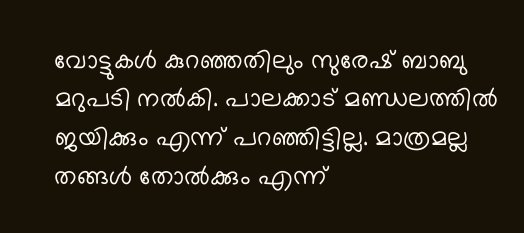വോട്ടുകള്‍ കുറഞ്ഞതിലും സുരേഷ് ബാബു മറുപടി നല്‍കി. പാലക്കാട് മണ്ഡലത്തില്‍ ജയിക്കും എന്ന് പറഞ്ഞിട്ടില്ല. മാത്രമല്ല തങ്ങള്‍ തോല്‍ക്കും എന്ന്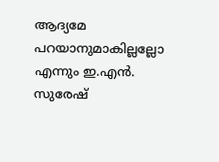ആദ്യമേ പറയാനുമാകില്ലല്ലോ എന്നും ഇ.എന്‍. സുരേഷ്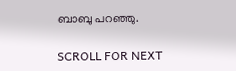ബാബു പറഞ്ഞു.

SCROLL FOR NEXT